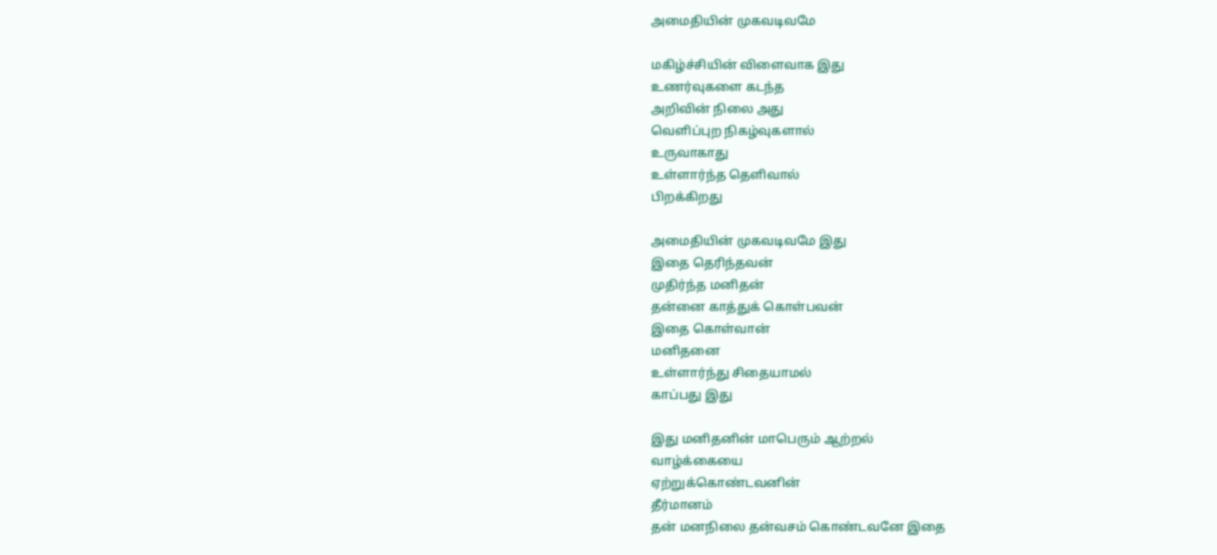அமைதியின் முகவடிவமே

மகிழ்ச்சியின் விளைவாக இது
உணர்வுகளை கடந்த
அறிவின் நிலை அது
வெளிப்புற நிகழ்வுகளால்
உருவாகாது
உள்ளார்ந்த தெளிவால்
பிறக்கிறது

அமைதியின் முகவடிவமே இது
இதை தெரிந்தவன்
முதிர்ந்த மனிதன்
தன்னை காத்துக் கொள்பவன்
இதை கொள்வான்
மனிதனை
உள்ளார்ந்து சிதையாமல்
காப்பது இது

இது மனிதனின் மாபெரும் ஆற்றல்
வாழ்க்கையை
ஏற்றுக்கொண்டவனின்
தீர்மானம்
தன் மனநிலை தன்வசம் கொண்டவனே இதை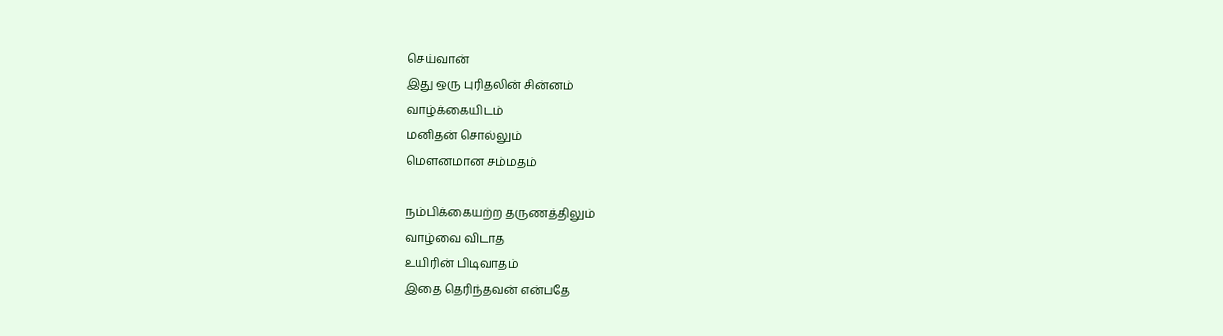செய்வான்
இது ஒரு புரிதலின் சின்னம்
வாழ்க்கையிடம்
மனிதன் சொல்லும்
மௌனமான சம்மதம்

நம்பிக்கையற்ற தருணத்திலும்
வாழ்வை விடாத
உயிரின் பிடிவாதம்
இதை தெரிந்தவன் என்பதே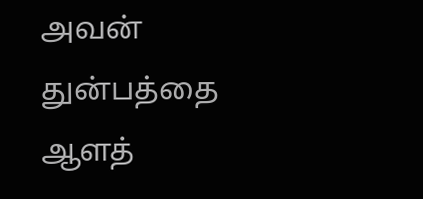அவன் துன்பத்தை
ஆளத்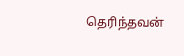தெரிந்தவன்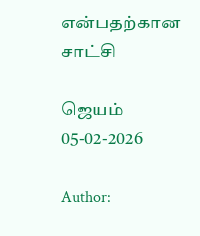என்பதற்கான சாட்சி

ஜெயம்
05-02-2026

Author: